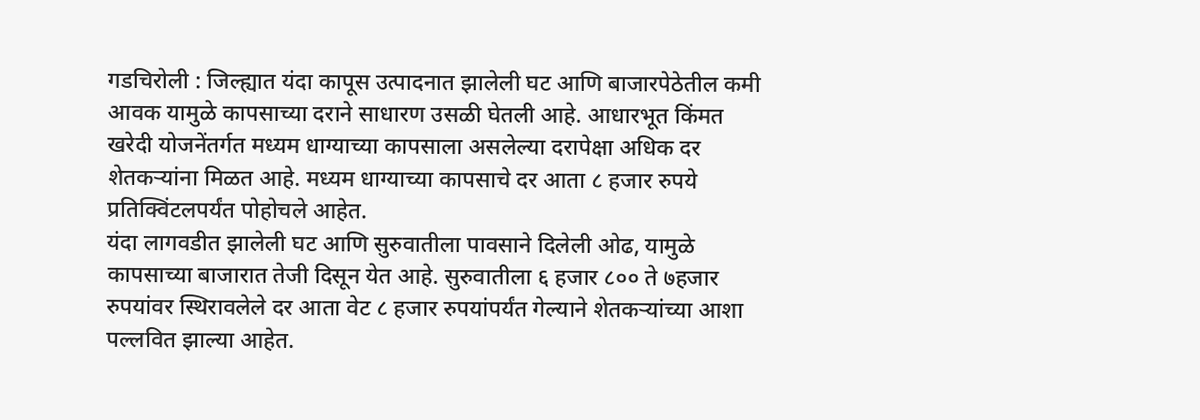गडचिरोली : जिल्ह्यात यंदा कापूस उत्पादनात झालेली घट आणि बाजारपेठेतील कमी आवक यामुळे कापसाच्या दराने साधारण उसळी घेतली आहे. आधारभूत किंमत खरेदी योजनेंतर्गत मध्यम धाग्याच्या कापसाला असलेल्या दरापेक्षा अधिक दर शेतकऱ्यांना मिळत आहे. मध्यम धाग्याच्या कापसाचे दर आता ८ हजार रुपये प्रतिक्विंटलपर्यंत पोहोचले आहेत.
यंदा लागवडीत झालेली घट आणि सुरुवातीला पावसाने दिलेली ओढ, यामुळे कापसाच्या बाजारात तेजी दिसून येत आहे. सुरुवातीला ६ हजार ८०० ते ७हजार रुपयांवर स्थिरावलेले दर आता वेट ८ हजार रुपयांपर्यंत गेल्याने शेतकऱ्यांच्या आशा पल्लवित झाल्या आहेत.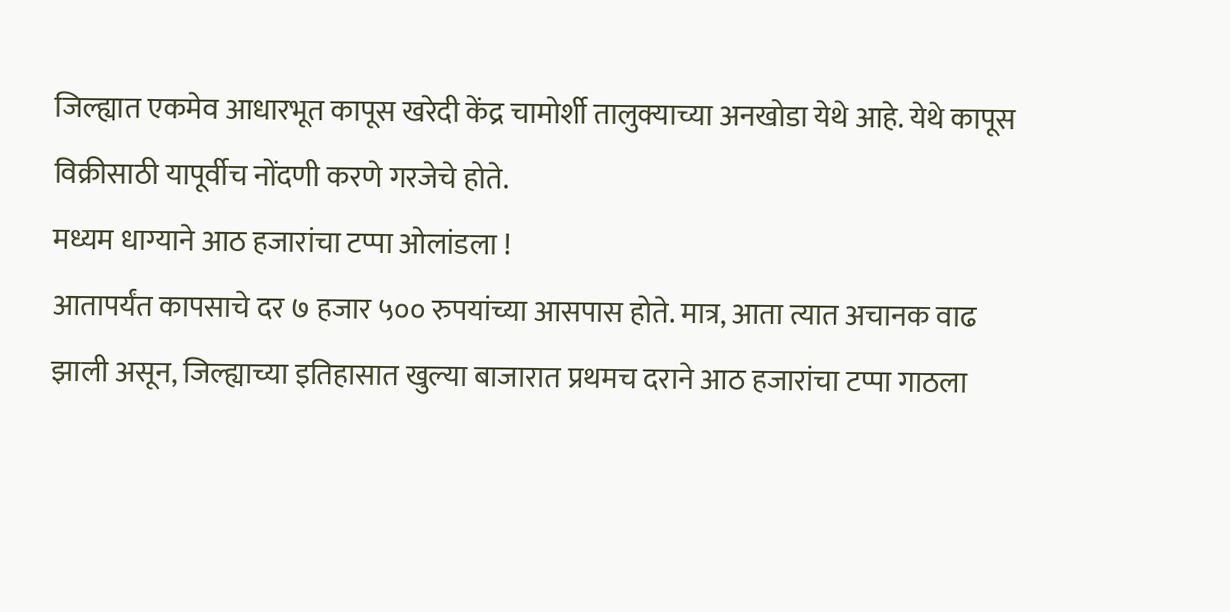जिल्ह्यात एकमेव आधारभूत कापूस खरेदी केंद्र चामोर्शी तालुक्याच्या अनखोडा येथे आहे. येथे कापूस विक्रीसाठी यापूर्वीच नोंदणी करणे गरजेचे होते.
मध्यम धाग्याने आठ हजारांचा टप्पा ओलांडला !
आतापर्यंत कापसाचे दर ७ हजार ५०० रुपयांच्या आसपास होते. मात्र, आता त्यात अचानक वाढ झाली असून, जिल्ह्याच्या इतिहासात खुल्या बाजारात प्रथमच दराने आठ हजारांचा टप्पा गाठला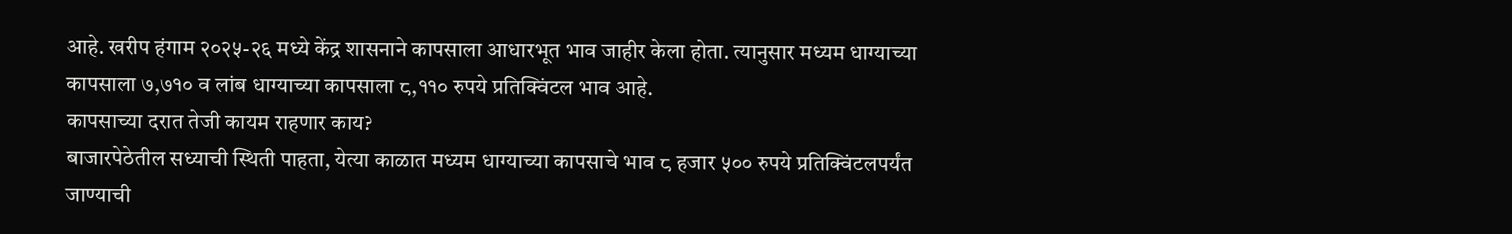आहे. खरीप हंगाम २०२५-२६ मध्ये केंद्र शासनाने कापसाला आधारभूत भाव जाहीर केला होता. त्यानुसार मध्यम धाग्याच्या कापसाला ७,७१० व लांब धाग्याच्या कापसाला ८,११० रुपये प्रतिक्विंटल भाव आहे.
कापसाच्या दरात तेजी कायम राहणार काय?
बाजारपेठेतील सध्याची स्थिती पाहता, येत्या काळात मध्यम धाग्याच्या कापसाचे भाव ८ हजार ५०० रुपये प्रतिक्विंटलपर्यंत जाण्याची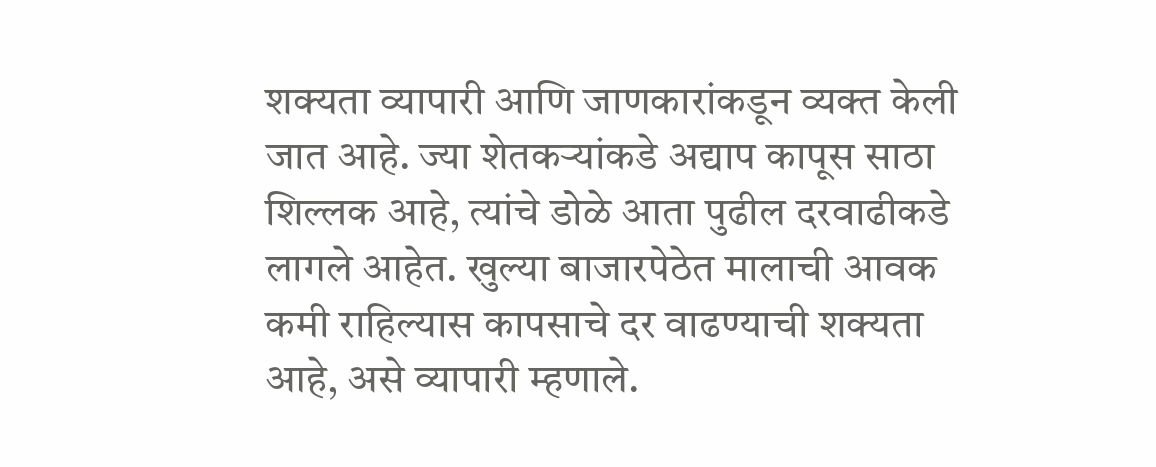शक्यता व्यापारी आणि जाणकारांकडून व्यक्त केली जात आहे. ज्या शेतकऱ्यांकडे अद्याप कापूस साठा शिल्लक आहे, त्यांचे डोळे आता पुढील दरवाढीकडे लागले आहेत. खुल्या बाजारपेठेत मालाची आवक कमी राहिल्यास कापसाचे दर वाढण्याची शक्यता आहे, असे व्यापारी म्हणाले.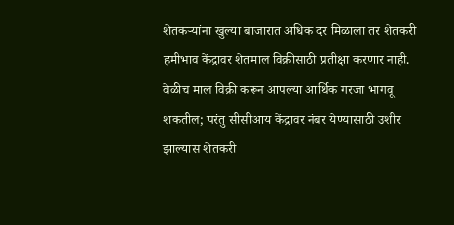शेतकऱ्यांना खुल्या बाजारात अधिक दर मिळाला तर शेतकरी हमीभाव केंद्रावर शेतमाल विक्रीसाठी प्रतीक्षा करणार नाही. वेळीच माल विक्री करून आपल्या आर्थिक गरजा भागवू शकतील; परंतु सीसीआय केंद्रावर नंबर येण्यासाठी उशीर झाल्यास शेतकरी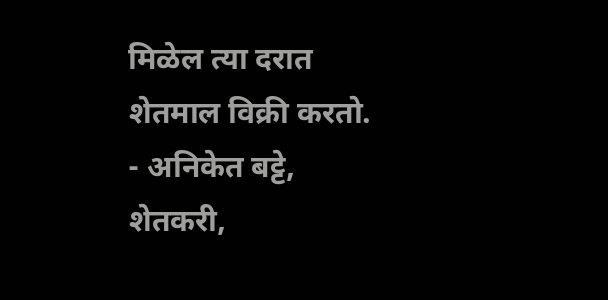मिळेल त्या दरात शेतमाल विक्री करतो.
- अनिकेत बट्टे, शेतकरी,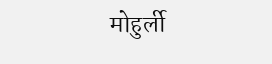मोहुर्ली